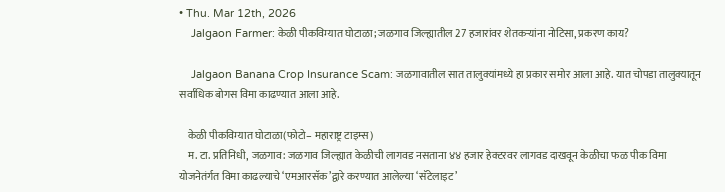• Thu. Mar 12th, 2026
    Jalgaon Farmer: केळी पीकविम्यात घोटाळा; जळगाव जिल्ह्यातील 27 हजारांवर शेतकऱ्यांना नोटिसा, प्रकरण काय?

    Jalgaon Banana Crop Insurance Scam: जळगावातील सात तालुक्यांमध्ये हा प्रकार समोर आला आहे. यात चोपडा तालुक्यातून सर्वाधिक बोगस विमा काढण्यात आला आहे.

    केळी पीकविम्यात घोटाळा(फोटो– महाराष्ट्र टाइम्स)
    म. टा. प्रतिनिधी, जळगाव: जळगाव जिल्ह्यात केळीची लागवड नसताना ४४ हजार हेक्टरवर लागवड दाखवून केळीचा फळ पीक विमा योजनेतंर्गत विमा काढल्याचे ‘एमआरसॅक’द्वारे करण्यात आलेल्या ‘सॅटेलाइट’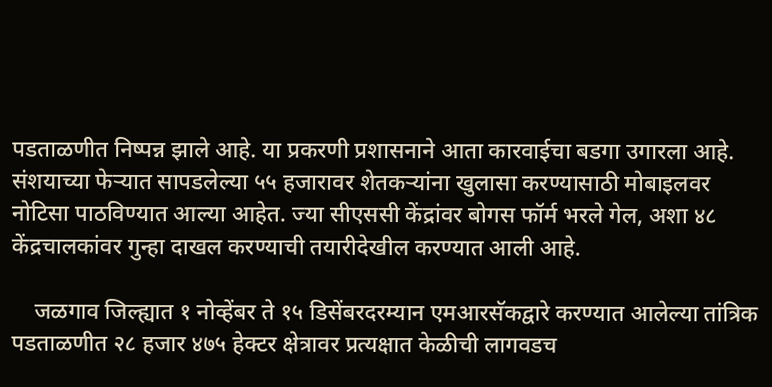पडताळणीत निष्पन्न झाले आहे. या प्रकरणी प्रशासनाने आता कारवाईचा बडगा उगारला आहे. संशयाच्या फेऱ्यात सापडलेल्या ५५ हजारावर शेतकऱ्यांना खुलासा करण्यासाठी मोबाइलवर नोटिसा पाठविण्यात आल्या आहेत. ज्या सीएससी केंद्रांवर बोगस फॉर्म भरले गेल, अशा ४८ केंद्रचालकांवर गुन्हा दाखल करण्याची तयारीदेखील करण्यात आली आहे.

    जळगाव जिल्ह्यात १ नोव्हेंबर ते १५ डिसेंबरदरम्यान एमआरसॅकद्वारे करण्यात आलेल्या तांत्रिक पडताळणीत २८ हजार ४७५ हेक्टर क्षेत्रावर प्रत्यक्षात केळीची लागवडच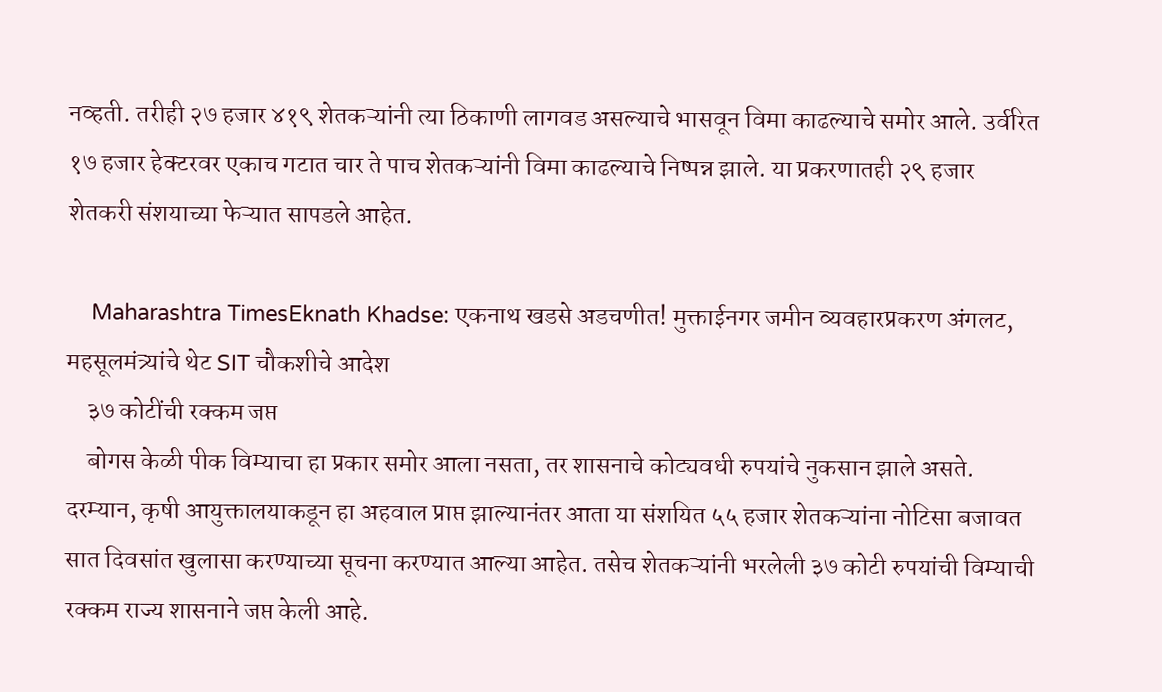नव्हती. तरीही २७ हजार ४१९ शेतकऱ्यांनी त्या ठिकाणी लागवड असल्याचे भासवून विमा काढल्याचे समोर आले. उर्वरित १७ हजार हेक्टरवर एकाच गटात चार ते पाच शेतकऱ्यांनी विमा काढल्याचे निष्पन्न झाले. या प्रकरणातही २९ हजार शेतकरी संशयाच्या फेऱ्यात सापडले आहेत.

    Maharashtra TimesEknath Khadse: एकनाथ खडसे अडचणीत! मुक्ताईनगर जमीन व्यवहारप्रकरण अंगलट, महसूलमंत्र्यांचे थेट SIT चौकशीचे आदेश
    ३७ कोटींची रक्कम जप्त
    बोगस केळी पीक विम्याचा हा प्रकार समोर आला नसता, तर शासनाचे कोट्यवधी रुपयांचे नुकसान झाले असते. दरम्यान, कृषी आयुक्तालयाकडून हा अहवाल प्राप्त झाल्यानंतर आता या संशयित ५५ हजार शेतकऱ्यांना नोटिसा बजावत सात दिवसांत खुलासा करण्याच्या सूचना करण्यात आल्या आहेत. तसेच शेतकऱ्यांनी भरलेली ३७ कोटी रुपयांची विम्याची रक्कम राज्य शासनाने जप्त केली आहे.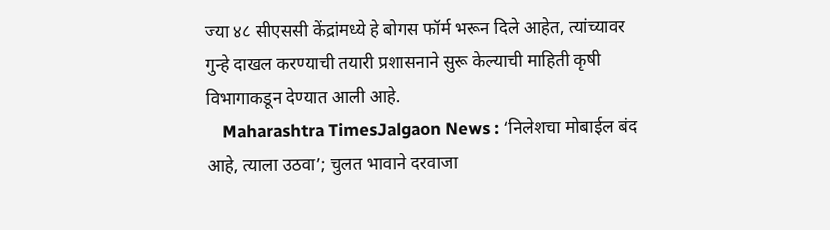ज्या ४८ सीएससी केंद्रांमध्ये हे बोगस फॉर्म भरून दिले आहेत, त्यांच्यावर गुन्हे दाखल करण्याची तयारी प्रशासनाने सुरू केल्याची माहिती कृषी विभागाकडून देण्यात आली आहे.
    Maharashtra TimesJalgaon News : ‘निलेशचा मोबाईल बंद आहे, त्याला उठवा’; चुलत भावाने दरवाजा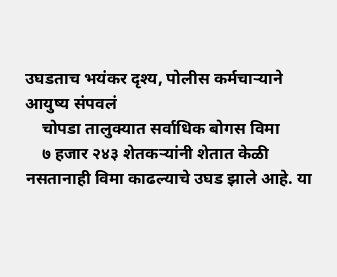उघडताच भयंकर दृश्य, पोलीस कर्मचाऱ्याने आयुष्य संपवलं
    चोपडा तालुक्यात सर्वाधिक बोगस विमा
    ७ हजार २४३ शेतकऱ्यांनी शेतात केळी नसतानाही विमा काढल्याचे उघड झाले आहे. या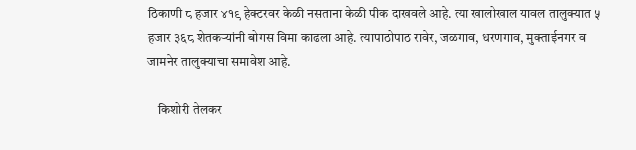ठिकाणी ८ हजार ४१९ हेक्टरवर केळी नसताना केळी पीक दाखवले आहे. त्या खालोखाल यावल तालुक्यात ५ हजार ३६८ शेतकऱ्यांनी बोगस विमा काढला आहे. त्यापाठोपाठ रावेर, जळगाव, धरणगाव, मुक्ताईनगर व जामनेर तालुक्याचा समावेश आहे.

    किशोरी तेलकर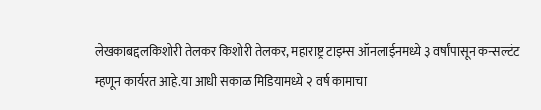लेखकाबद्दलकिशोरी तेलकर किशोरी तेलकर, महाराष्ट्र टाइम्स ऑनलाईनमध्ये ३ वर्षांपासून कन्सल्टंट म्हणून कार्यरत आहे.या आधी सकाळ मिडियामध्ये २ वर्ष कामाचा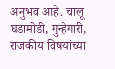अनुभव आहे. चालू घडामोडी, गुन्हेगारी, राजकीय विषयांच्या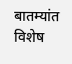बातम्यांत विशेष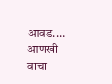आवड.… आणखी वाचा